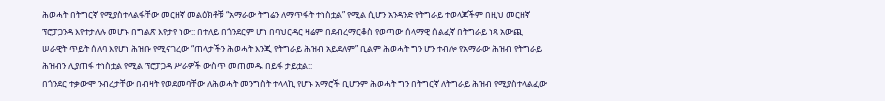ሕወሓት በትግርኛ የሚያስተላልፋቸው መርዘኛ መልዕክቶቹ “አማራው ትግሬን ለማጥፋት ተነስቷል” የሚል ሲሆን አንዳንድ የትግራይ ተወላጆችም በዚህ መርዘኛ ፕሮፓጋንዳ እየተታለሉ መሆኑ በግልጽ እየታየ ነው:: በተለይ በጎንደርም ሆነ በባህርዳር ዛሬም በደብረማርቆስ የወጣው ሰላማዊ ሰልፈኛ በትግራይ ነጻ አውጪ ሠራዊት ጥይት ሰለባ እየሆነ ሕዝቡ የሚናገረው “ጠላታችን ሕወሓት እንጂ የትግራይ ሕዝብ አይደለም” ቢልም ሕወሓት ግን ሆን ተብሎ የአማራው ሕዝብ የትግራይ ሕዝብን ሊያጠፋ ተነስቷል የሚል ፕሮፓጋዳ ሥራዎች ውስጥ መጠመዱ በይፋ ታይቷል::
በጎንደር ተቃውሞ ንብረታቸው በብዛት የወደመባቸው ለሕወሓት መንግስት ተላላኪ የሆኑ አማሮች ቢሆንም ሕወሓት ግን በትግርኛ ለትግራይ ሕዝብ የሚያስተላልፈው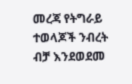መረጃ የትግራይ ተወላጆች ንብረት ብቻ እንደወደመ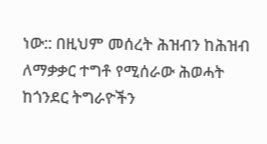ነው:: በዚህም መሰረት ሕዝብን ከሕዝብ ለማቃቃር ተግቶ የሚሰራው ሕወሓት ከጎንደር ትግራዮችን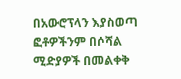በአውሮፕላን እያስወጣ ፎቶዎችንም በሶሻል ሚድያዎች በመልቀቅ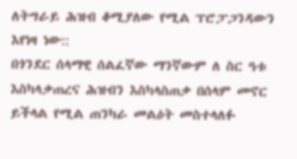ለትግራይ ሕዝብ ቆሚያለው የሚል ፕሮፓጋንዳውን እየነዛ ነው::
በጎንደር ሰላማዊ ሰልፈኛው ማንኛውም ለ ስር ዓቱ እስካላቃጠረና ሕዝብን እስካላስጠቃ በሰላም መኖር ይችላል የሚል ጠንካራ መልዕት መስተላለፉ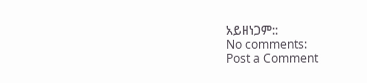አይዘነጋም::
No comments:
Post a Comment